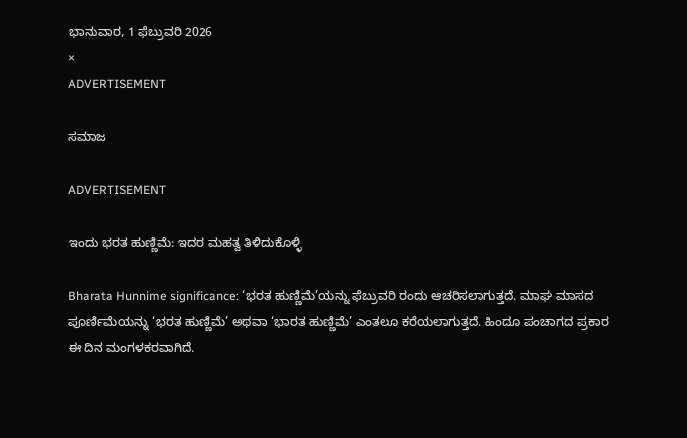ಭಾನುವಾರ, 1 ಫೆಬ್ರುವರಿ 2026
×
ADVERTISEMENT

ಸಮಾಜ

ADVERTISEMENT

ಇಂದು ಭರತ ಹುಣ್ಣಿಮೆ: ಇದರ ಮಹತ್ವ ತಿಳಿದುಕೊಳ್ಳಿ

Bharata Hunnime significance: ‘ಭರತ ಹುಣ್ಣಿಮೆ’ಯನ್ನು ಫೆಬ್ರುವರಿ ರಂದು ಆಚರಿಸಲಾಗುತ್ತದೆ. ಮಾಘ ಮಾಸದ ಪೂರ್ಣಿಮೆಯನ್ನು ‘ಭರತ ಹುಣ್ಣಿಮೆ’ ಅಥವಾ ‘ಭಾರತ ಹುಣ್ಣಿಮೆ’ ಎಂತಲೂ ಕರೆಯಲಾಗುತ್ತದೆ. ಹಿಂದೂ ಪಂಚಾಗದ ಪ್ರಕಾರ ಈ ದಿನ ಮಂಗಳಕರವಾಗಿದೆ.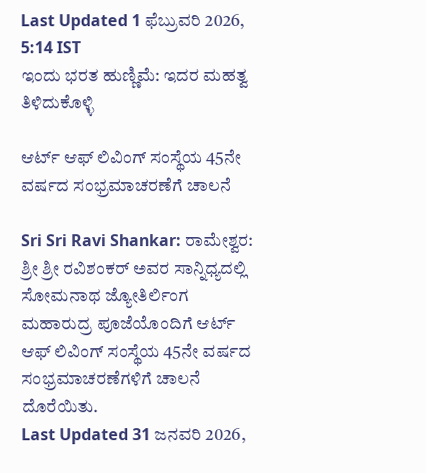Last Updated 1 ಫೆಬ್ರುವರಿ 2026, 5:14 IST
ಇಂದು ಭರತ ಹುಣ್ಣಿಮೆ: ಇದರ ಮಹತ್ವ ತಿಳಿದುಕೊಳ್ಳಿ

ಆರ್ಟ್ ಆಫ್ ಲಿವಿಂಗ್ ಸಂಸ್ಥೆಯ 45ನೇ ವರ್ಷದ ಸಂಭ್ರಮಾಚರಣೆಗೆ ಚಾಲನೆ

Sri Sri Ravi Shankar: ರಾಮೇಶ್ವರ: ಶ್ರೀ ಶ್ರೀ ರವಿಶಂಕರ್ ಅವರ ಸಾನ್ನಿಧ್ಯದಲ್ಲಿ ಸೋಮನಾಥ ಜ್ಯೋತಿರ್ಲಿಂಗ ಮಹಾರುದ್ರ ಪೂಜೆಯೊಂದಿಗೆ ಆರ್ಟ್ ಆಫ್ ಲಿವಿಂಗ್ ಸಂಸ್ಥೆಯ 45ನೇ ವರ್ಷದ ಸಂಭ್ರಮಾಚರಣೆಗಳಿಗೆ ಚಾಲನೆ ದೊರೆಯಿತು.
Last Updated 31 ಜನವರಿ 2026,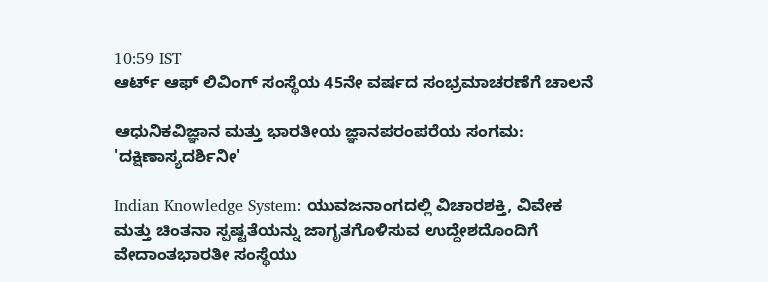10:59 IST
ಆರ್ಟ್ ಆಫ್ ಲಿವಿಂಗ್ ಸಂಸ್ಥೆಯ 45ನೇ ವರ್ಷದ ಸಂಭ್ರಮಾಚರಣೆಗೆ ಚಾಲನೆ

ಆಧುನಿಕವಿಜ್ಞಾನ ಮತ್ತು ಭಾರತೀಯ ಜ್ಞಾನಪರಂಪರೆಯ ಸಂಗಮ: 'ದಕ್ಷಿಣಾಸ್ಯದರ್ಶಿನೀ'

Indian Knowledge System: ಯುವಜನಾಂಗದಲ್ಲಿ ವಿಚಾರಶಕ್ತಿ, ವಿವೇಕ ಮತ್ತು ಚಿಂತನಾ ಸ್ಪಷ್ಟತೆಯನ್ನು ಜಾಗೃತಗೊಳಿಸುವ ಉದ್ದೇಶದೊಂದಿಗೆ ವೇದಾಂತಭಾರತೀ ಸಂಸ್ಥೆಯು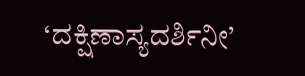‘ದಕ್ಷಿಣಾಸ್ಯದರ್ಶಿನೀ’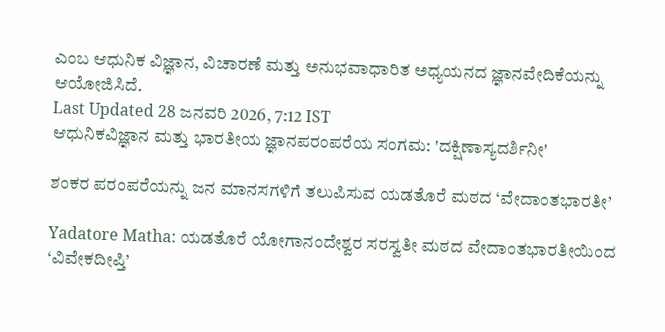ಎಂಬ ಆಧುನಿಕ ವಿಜ್ಞಾನ, ವಿಚಾರಣೆ ಮತ್ತು ಅನುಭವಾಧಾರಿತ ಅಧ್ಯಯನದ ಜ್ಞಾನವೇದಿಕೆಯನ್ನು ಆಯೋಜಿಸಿದೆ.
Last Updated 28 ಜನವರಿ 2026, 7:12 IST
ಆಧುನಿಕವಿಜ್ಞಾನ ಮತ್ತು ಭಾರತೀಯ ಜ್ಞಾನಪರಂಪರೆಯ ಸಂಗಮ: 'ದಕ್ಷಿಣಾಸ್ಯದರ್ಶಿನೀ'

ಶಂಕರ ಪರಂಪರೆಯನ್ನು ಜನ ಮಾನಸಗಳಿಗೆ ತಲುಪಿಸುವ ಯಡತೊರೆ ಮಠದ ‘ವೇದಾಂತಭಾರತೀ’

Yadatore Matha: ಯಡತೊರೆ ಯೋಗಾನಂದೇಶ್ವರ ಸರಸ್ವತೀ ಮಠದ ವೇದಾಂತಭಾರತೀಯಿಂದ ‘ವಿವೇಕದೀಪ್ತಿ’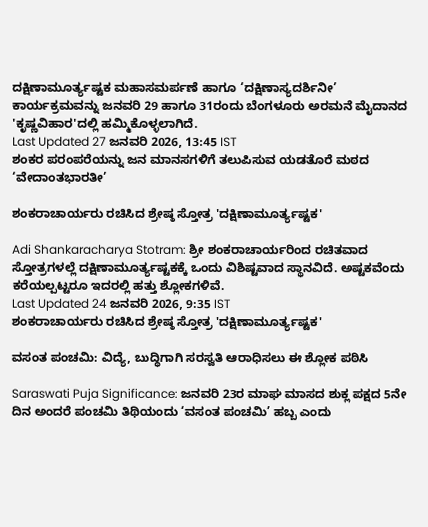ದಕ್ಷಿಣಾಮೂರ್ತ್ಯಷ್ಟಕ ಮಹಾಸಮರ್ಪಣೆ ಹಾಗೂ ‘ದಕ್ಷಿಣಾಸ್ಯದರ್ಶಿನೀ’ ಕಾರ್ಯಕ್ರಮವನ್ನು ಜನವರಿ 29 ಹಾಗೂ 31ರಂದು ಬೆಂಗಳೂರು ಅರಮನೆ ಮೈದಾನದ 'ಕೃಷ್ಣವಿಹಾರ'ದಲ್ಲಿ ಹಮ್ಮಿಕೊಳ್ಳಲಾಗಿದೆ.
Last Updated 27 ಜನವರಿ 2026, 13:45 IST
ಶಂಕರ ಪರಂಪರೆಯನ್ನು ಜನ ಮಾನಸಗಳಿಗೆ ತಲುಪಿಸುವ ಯಡತೊರೆ ಮಠದ ‘ವೇದಾಂತಭಾರತೀ’

ಶಂಕರಾಚಾರ್ಯರು ರಚಿಸಿದ ಶ್ರೇಷ್ಠ ಸ್ತೋತ್ರ 'ದಕ್ಷಿಣಾಮೂರ್ತ್ಯಷ್ಟಕ'

Adi Shankaracharya Stotram: ಶ್ರೀ ಶಂಕರಾಚಾರ್ಯರಿಂದ ರಚಿತವಾದ ಸ್ತೋತ್ರಗಳಲ್ಲೆ ದಕ್ಷಿಣಾಮೂರ್ತ್ಯಷ್ಟಕಕ್ಕೆ ಒಂದು ವಿಶಿಷ್ಟವಾದ ಸ್ಥಾನವಿದೆ. ಅಷ್ಟಕವೆಂದು ಕರೆಯಲ್ಪಟ್ಟರೂ ಇದರಲ್ಲಿ ಹತ್ತು ಶ್ಲೋಕಗಳಿವೆ.
Last Updated 24 ಜನವರಿ 2026, 9:35 IST
ಶಂಕರಾಚಾರ್ಯರು ರಚಿಸಿದ ಶ್ರೇಷ್ಠ ಸ್ತೋತ್ರ 'ದಕ್ಷಿಣಾಮೂರ್ತ್ಯಷ್ಟಕ'

ವಸಂತ ಪಂಚಮಿ: ವಿದ್ಯೆ, ಬುದ್ಧಿಗಾಗಿ ಸರಸ್ವತಿ ಆರಾಧಿಸಲು ಈ ಶ್ಲೋಕ ಪಠಿಸಿ

Saraswati Puja Significance: ಜನವರಿ 23ರ ಮಾಘ ಮಾಸದ ಶುಕ್ಲ ಪಕ್ಷದ 5ನೇ ದಿನ ಅಂದರೆ ಪಂಚಮಿ ತಿಥಿಯಂದು ‘ವಸಂತ ಪಂಚಮಿ’ ಹಬ್ಬ ಎಂದು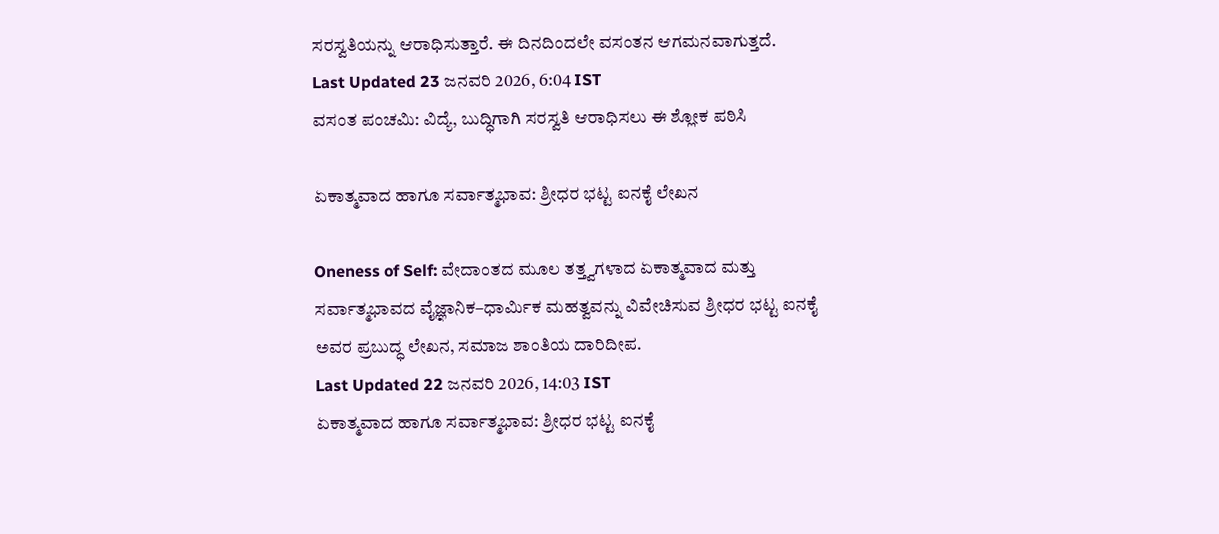ಸರಸ್ವತಿಯನ್ನು ಆರಾಧಿಸುತ್ತಾರೆ. ಈ ದಿನದಿಂದಲೇ ವಸಂತನ ಆಗಮನವಾಗುತ್ತದೆ.
Last Updated 23 ಜನವರಿ 2026, 6:04 IST
ವಸಂತ ಪಂಚಮಿ: ವಿದ್ಯೆ, ಬುದ್ಧಿಗಾಗಿ ಸರಸ್ವತಿ ಆರಾಧಿಸಲು ಈ ಶ್ಲೋಕ ಪಠಿಸಿ

ಏಕಾತ್ಮವಾದ ಹಾಗೂ ಸರ್ವಾತ್ಮಭಾವ: ಶ್ರೀಧರ ಭಟ್ಟ ಐನಕೈ ಲೇಖನ

Oneness of Self: ವೇದಾಂತದ ಮೂಲ ತತ್ತ್ವಗಳಾದ ಏಕಾತ್ಮವಾದ ಮತ್ತು ಸರ್ವಾತ್ಮಭಾವದ ವೈಜ್ಞಾನಿಕ–ಧಾರ್ಮಿಕ ಮಹತ್ವವನ್ನು ವಿವೇಚಿಸುವ ಶ್ರೀಧರ ಭಟ್ಟ ಐನಕೈ ಅವರ ಪ್ರಬುದ್ಧ ಲೇಖನ, ಸಮಾಜ ಶಾಂತಿಯ ದಾರಿದೀಪ.
Last Updated 22 ಜನವರಿ 2026, 14:03 IST
ಏಕಾತ್ಮವಾದ ಹಾಗೂ ಸರ್ವಾತ್ಮಭಾವ: ಶ್ರೀಧರ ಭಟ್ಟ ಐನಕೈ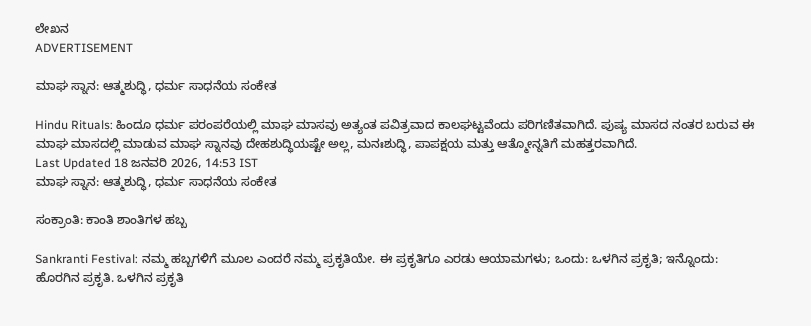ಲೇಖನ
ADVERTISEMENT

ಮಾಘ ಸ್ನಾನ: ಆತ್ಮಶುದ್ಧಿ, ಧರ್ಮ ಸಾಧನೆಯ ಸಂಕೇತ

Hindu Rituals: ಹಿಂದೂ ಧರ್ಮ ಪರಂಪರೆಯಲ್ಲಿ ಮಾಘ ಮಾಸವು ಅತ್ಯಂತ ಪವಿತ್ರವಾದ ಕಾಲಘಟ್ಟವೆಂದು ಪರಿಗಣಿತವಾಗಿದೆ. ಪುಷ್ಯ ಮಾಸದ ನಂತರ ಬರುವ ಈ ಮಾಘ ಮಾಸದಲ್ಲಿ ಮಾಡುವ ಮಾಘ ಸ್ನಾನವು ದೇಹಶುದ್ಧಿಯಷ್ಟೇ ಅಲ್ಲ, ಮನಃಶುದ್ಧಿ, ಪಾಪಕ್ಷಯ ಮತ್ತು ಆತ್ಮೋನ್ನತಿಗೆ ಮಹತ್ತರವಾಗಿದೆ.
Last Updated 18 ಜನವರಿ 2026, 14:53 IST
ಮಾಘ ಸ್ನಾನ: ಆತ್ಮಶುದ್ಧಿ, ಧರ್ಮ ಸಾಧನೆಯ ಸಂಕೇತ

ಸಂಕ್ರಾಂತಿ: ಕಾಂತಿ ಶಾಂತಿಗಳ ಹಬ್ಬ

Sankranti Festival: ನಮ್ಮ ಹಬ್ಬಗಳಿಗೆ ಮೂಲ ಎಂದರೆ ನಮ್ಮ ಪ್ರಕೃತಿಯೇ. ಈ ಪ್ರಕೃತಿಗೂ ಎರಡು ಆಯಾಮಗಳು; ಒಂದು: ಒಳಗಿನ ಪ್ರಕೃತಿ; ಇನ್ನೊಂದು: ಹೊರಗಿನ ಪ್ರಕೃತಿ. ಒಳಗಿನ ಪ್ರಕೃತಿ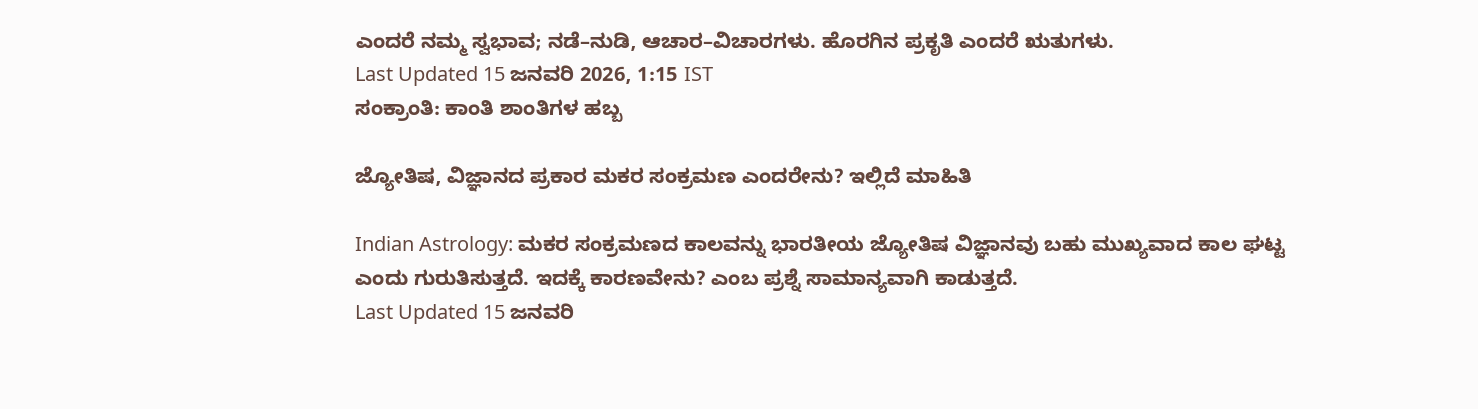ಎಂದರೆ ನಮ್ಮ ಸ್ವಭಾವ; ನಡೆ–ನುಡಿ, ಆಚಾರ–ವಿಚಾರಗಳು. ಹೊರಗಿನ ಪ್ರಕೃತಿ ಎಂದರೆ ಋತುಗಳು.
Last Updated 15 ಜನವರಿ 2026, 1:15 IST
ಸಂಕ್ರಾಂತಿ: ಕಾಂತಿ ಶಾಂತಿಗಳ ಹಬ್ಬ

ಜ್ಯೋತಿಷ, ವಿಜ್ಞಾನದ ಪ್ರಕಾರ ಮಕರ ಸಂಕ್ರಮಣ ಎಂದರೇನು? ಇಲ್ಲಿದೆ ಮಾಹಿತಿ

Indian Astrology: ಮಕರ ಸಂಕ್ರಮಣದ ಕಾಲವನ್ನು ಭಾರತೀಯ ಜ್ಯೋತಿಷ ವಿಜ್ಞಾನವು ಬಹು ಮುಖ್ಯವಾದ ಕಾಲ ಘಟ್ಟ ಎಂದು ಗುರುತಿಸುತ್ತದೆ. ಇದಕ್ಕೆ ಕಾರಣವೇನು? ಎಂಬ ಪ್ರಶ್ನೆ ಸಾಮಾನ್ಯವಾಗಿ ಕಾಡುತ್ತದೆ.
Last Updated 15 ಜನವರಿ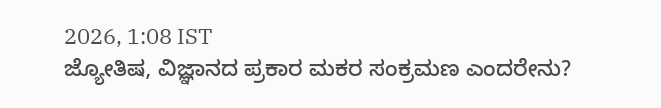2026, 1:08 IST
ಜ್ಯೋತಿಷ, ವಿಜ್ಞಾನದ ಪ್ರಕಾರ ಮಕರ ಸಂಕ್ರಮಣ ಎಂದರೇನು?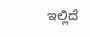ಇಲ್ಲಿದೆ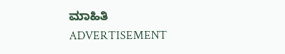ಮಾಹಿತಿ
ADVERTISEMENT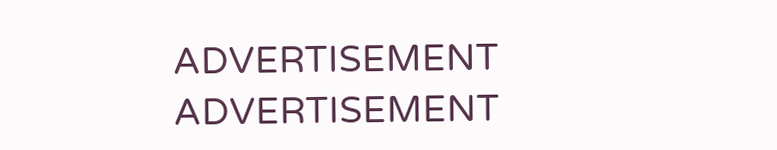ADVERTISEMENT
ADVERTISEMENT